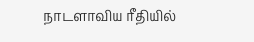நாடளாவிய ரீதியில்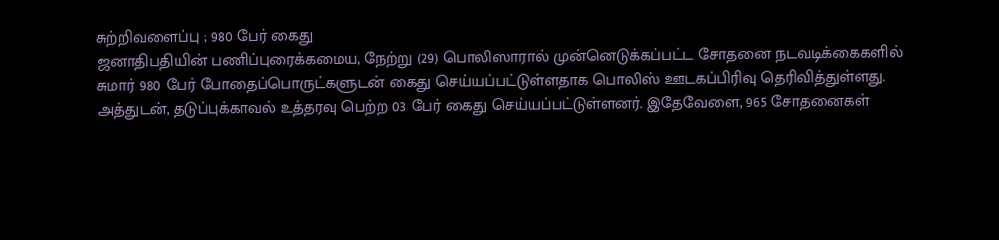சுற்றிவளைப்பு ; 980 பேர் கைது
ஜனாதிபதியின் பணிப்புரைக்கமைய, நேற்று (29) பொலிஸாரால் முன்னெடுக்கப்பட்ட சோதனை நடவடிக்கைகளில் சுமார் 980 பேர் போதைப்பொருட்களுடன் கைது செய்யப்பட்டுள்ளதாக பொலிஸ் ஊடகப்பிரிவு தெரிவித்துள்ளது.
அத்துடன், தடுப்புக்காவல் உத்தரவு பெற்ற 03 பேர் கைது செய்யப்பட்டுள்ளனர். இதேவேளை, 965 சோதனைகள்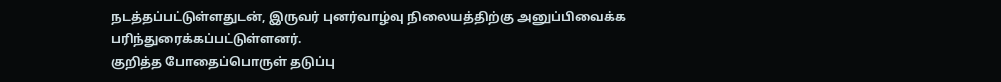நடத்தப்பட்டுள்ளதுடன், இருவர் புனர்வாழ்வு நிலையத்திற்கு அனுப்பிவைக்க பரிந்துரைக்கப்பட்டுள்ளனர்.
குறித்த போதைப்பொருள் தடுப்பு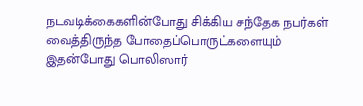நடவடிக்கைகளின்போது சிக்கிய சந்தேக நபர்கள் வைத்திருந்த போதைப்பொருட்களையும் இதன்போது பொலிஸார்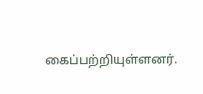கைப்பற்றியுள்ளனர்.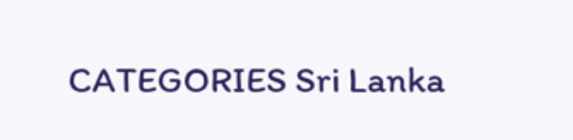CATEGORIES Sri Lanka